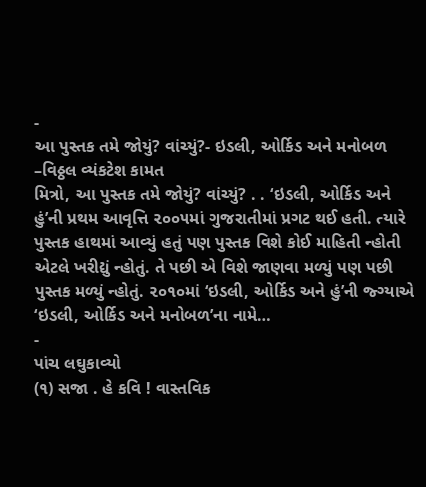-
આ પુસ્તક તમે જોયું? વાંચ્યું?- ઇડલી, ઓર્કિડ અને મનોબળ –વિઠ્ઠલ વ્યંકટેશ કામત
મિત્રો, આ પુસ્તક તમે જોયું? વાંચ્યું? . . ‘ઇડલી, ઓર્કિડ અને હું’ની પ્રથમ આવૃત્તિ ૨૦૦૫માં ગુજરાતીમાં પ્રગટ થઈ હતી. ત્યારે પુસ્તક હાથમાં આવ્યું હતું પણ પુસ્તક વિશે કોઈ માહિતી ન્હોતી એટલે ખરીદ્યું ન્હોતું. તે પછી એ વિશે જાણવા મળ્યું પણ પછી પુસ્તક મળ્યું ન્હોતું. ૨૦૧૦માં ‘ઇડલી, ઓર્કિડ અને હું’ની જ્ગ્યાએ ‘ઇડલી, ઓર્કિડ અને મનોબળ’ના નામે…
-
પાંચ લઘુકાવ્યો
(૧) સજા . હે કવિ ! વાસ્તવિક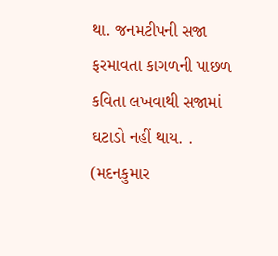થા. જનમટીપની સજા ફરમાવતા કાગળની પાછળ કવિતા લખવાથી સજામાં ઘટાડો નહીં થાય. . (મદનકુમાર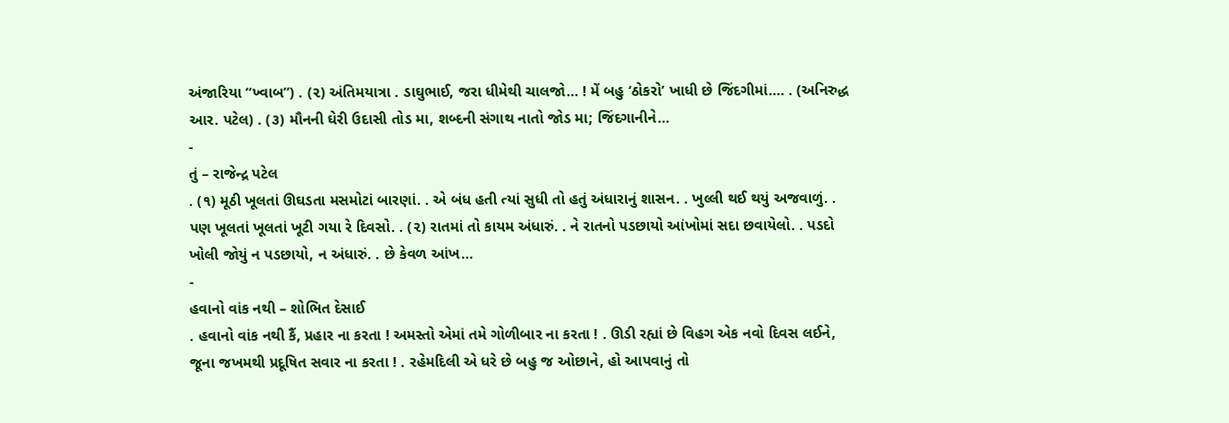અંજારિયા “ખ્વાબ”) . (૨) અંતિમયાત્રા . ડાઘુભાઈ, જરા ધીમેથી ચાલજો… ! મેં બહુ ‘ઠોકરો’ ખાધી છે જિંદગીમાં…. . (અનિરુદ્ધ આર. પટેલ) . (૩) મૌનની ઘેરી ઉદાસી તોડ મા, શબ્દની સંગાથ નાતો જોડ મા; જિંદગાનીને…
-
તું – રાજેન્દ્ર પટેલ
. (૧) મૂઠી ખૂલતાં ઊઘડતા મસમોટાં બારણાં. . એ બંધ હતી ત્યાં સુધી તો હતું અંધારાનું શાસન. . ખુલ્લી થઈ થયું અજવાળું. . પણ ખૂલતાં ખૂલતાં ખૂટી ગયા રે દિવસો. . (૨) રાતમાં તો કાયમ અંધારું. . ને રાતનો પડછાયો આંખોમાં સદા છવાયેલો. . પડદો ખોલી જોયું ન પડછાયો, ન અંધારું. . છે કેવળ આંખ…
-
હવાનો વાંક નથી – શોભિત દેસાઈ
. હવાનો વાંક નથી કૈં, પ્રહાર ના કરતા ! અમસ્તો એમાં તમે ગોળીબાર ના કરતા ! . ઊડી રહ્યાં છે વિહગ એક નવો દિવસ લઈને, જૂના જખમથી પ્રદૂષિત સવાર ના કરતા ! . રહેમદિલી એ ધરે છે બહુ જ ઓછાને, હો આપવાનું તો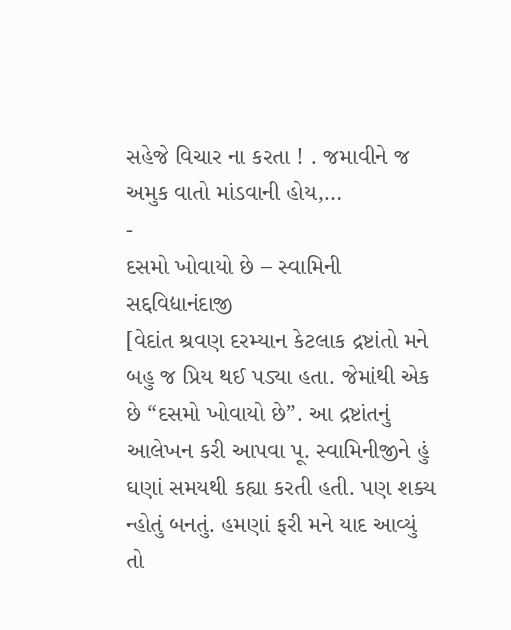સહેજે વિચાર ના કરતા ! . જમાવીને જ અમુક વાતો માંડવાની હોય,…
-
દસમો ખોવાયો છે – સ્વામિની સદ્દવિદ્યાનંદાજી
[વેદાંત શ્રવણ દરમ્યાન કેટલાક દ્રષ્ટાંતો મને બહુ જ પ્રિય થઈ પડ્યા હતા. જેમાંથી એક છે “દસમો ખોવાયો છે”. આ દ્રષ્ટાંતનું આલેખન કરી આપવા પૂ. સ્વામિનીજીને હું ઘણાં સમયથી કહ્યા કરતી હતી. પણ શક્ય ન્હોતું બનતું. હમણાં ફરી મને યાદ આવ્યું તો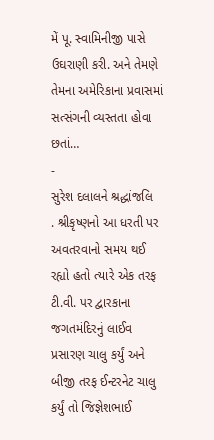મેં પૂ. સ્વામિનીજી પાસે ઉઘરાણી કરી. અને તેમણે તેમના અમેરિકાના પ્રવાસમાં સત્સંગની વ્યસ્તતા હોવા છતાં…
-
સુરેશ દલાલને શ્રદ્ધાંજલિ
. શ્રીકૃષ્ણનો આ ધરતી પર અવતરવાનો સમય થઈ રહ્યો હતો ત્યારે એક તરફ ટી.વી. પર દ્વારકાના જગતમંદિરનું લાઈવ પ્રસારણ ચાલુ કર્યું અને બીજી તરફ ઈન્ટરનેટ ચાલુ કર્યું તો જિજ્ઞેશભાઈ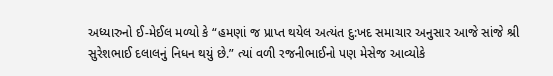અધ્યારુનો ઈ-મેઈલ મળ્યો કે “હમણાં જ પ્રાપ્ત થયેલ અત્યંત દુ:ખદ સમાચાર અનુસાર આજે સાંજે શ્રી સુરેશભાઈ દલાલનું નિધન થયું છે.” ત્યાં વળી રજનીભાઈનો પણ મેસેજ આવ્યોકે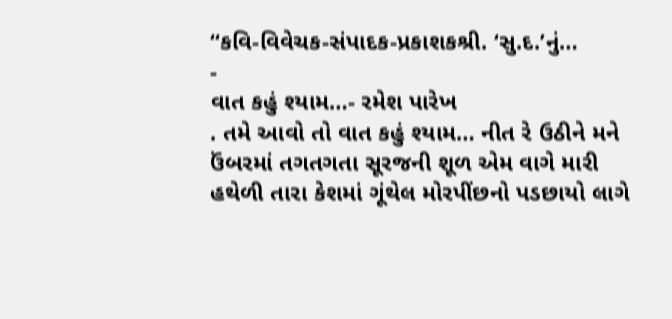“કવિ-વિવેચક-સંપાદક-પ્રકાશકશ્રી. ‘સુ.દ.’નું…
-
વાત કહું શ્યામ…- રમેશ પારેખ
. તમે આવો તો વાત કહું શ્યામ… નીત રે ઉઠીને મને ઉંબરમાં તગતગતા સૂરજની શૂળ એમ વાગે મારી હથેળી તારા કેશમાં ગૂંથેલ મોરપીંછનો પડછાયો લાગે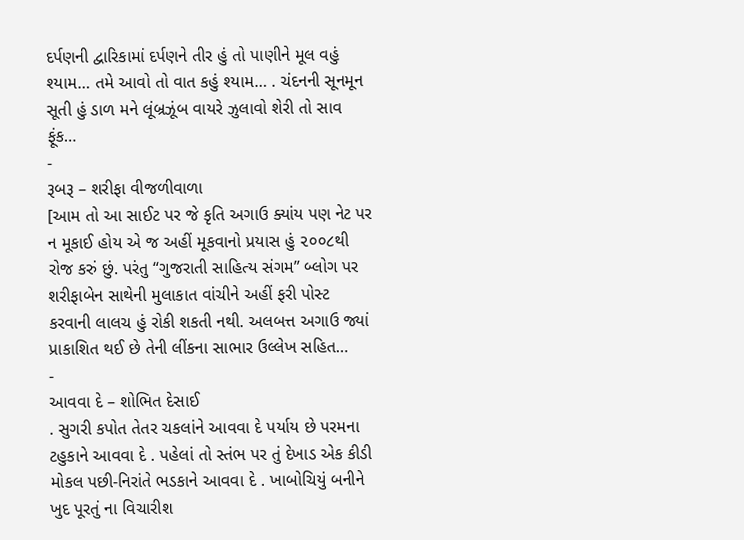દર્પણની દ્વારિકામાં દર્પણને તીર હું તો પાણીને મૂલ વહું શ્યામ… તમે આવો તો વાત કહું શ્યામ… . ચંદનની સૂનમૂન સૂતી હું ડાળ મને લૂંબ્રઝૂંબ વાયરે ઝુલાવો શેરી તો સાવ ફૂંક…
-
રૂબરૂ – શરીફા વીજળીવાળા
[આમ તો આ સાઈટ પર જે કૃતિ અગાઉ ક્યાંય પણ નેટ પર ન મૂકાઈ હોય એ જ અહીં મૂકવાનો પ્રયાસ હું ૨૦૦૮થી રોજ કરું છું. પરંતુ “ગુજરાતી સાહિત્ય સંગમ” બ્લોગ પર શરીફાબેન સાથેની મુલાકાત વાંચીને અહીં ફરી પોસ્ટ કરવાની લાલચ હું રોકી શકતી નથી. અલબત્ત અગાઉ જ્યાં પ્રાકાશિત થઈ છે તેની લીંકના સાભાર ઉલ્લેખ સહિત…
-
આવવા દે – શોભિત દેસાઈ
. સુગરી કપોત તેતર ચકલાંને આવવા દે પર્યાય છે પરમના ટહુકાને આવવા દે . પહેલાં તો સ્તંભ પર તું દેખાડ એક કીડી મોકલ પછી-નિરાંતે ભડકાને આવવા દે . ખાબોચિયું બનીને ખુદ પૂરતું ના વિચારીશ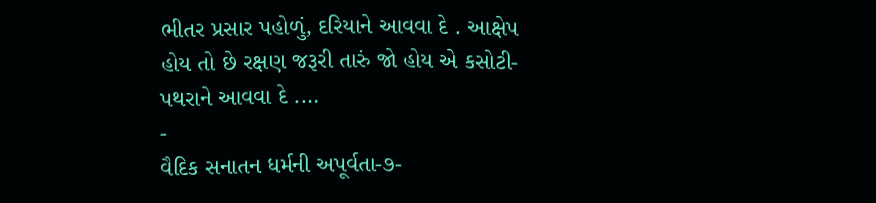ભીતર પ્રસાર પહોળું, દરિયાને આવવા દે . આક્ષેપ હોય તો છે રક્ષણ જરૂરી તારું જો હોય એ કસોટી-પથરાને આવવા દે .…
-
વૈદિક સનાતન ધર્મની અપૂર્વતા-૭-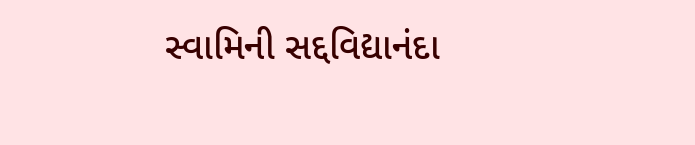સ્વામિની સદ્દવિદ્યાનંદા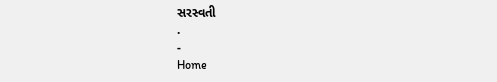સરસ્વતી
.
-
Home